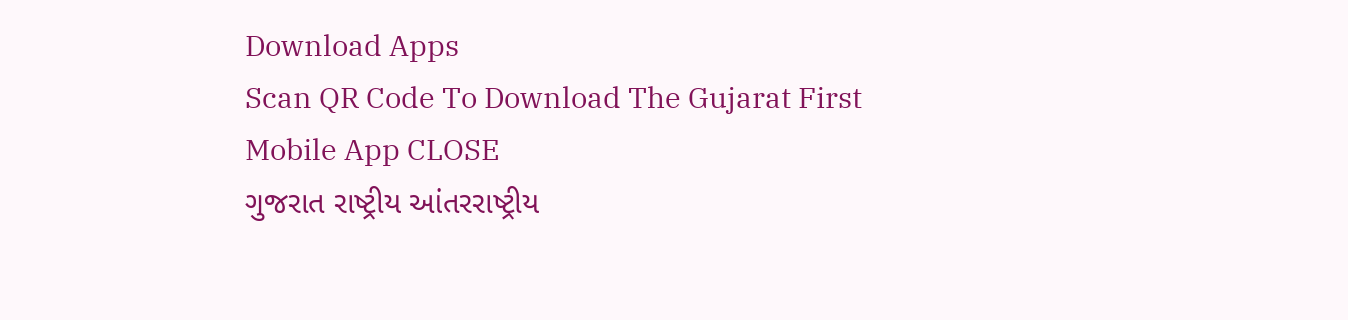Download Apps
Scan QR Code To Download The Gujarat First Mobile App CLOSE
ગુજરાત રાષ્ટ્રીય આંતરરાષ્ટ્રીય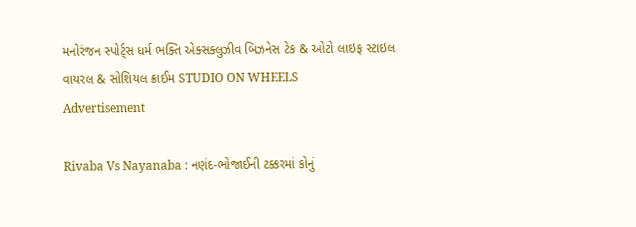મનોરંજન સ્પોર્ટ્સ ધર્મ ભક્તિ એક્સક્લુઝીવ બિઝનેસ ટેક & ઓટો લાઇફ સ્ટાઇલ વાયરલ & સોશિયલ ક્રાઈમ STUDIO ON WHEELS
Advertisement

Rivaba Vs Nayanaba : નણંદ-ભોજાઈની ટક્કરમાં કોનું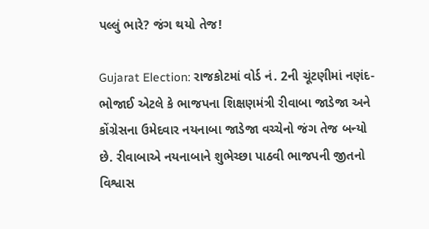પલ્લું ભારે? જંગ થયો તેજ!

Gujarat Election: રાજકોટમાં વોર્ડ નં. 2ની ચૂંટણીમાં નણંદ-ભોજાઈ એટલે કે ભાજપના શિક્ષણમંત્રી રીવાબા જાડેજા અને કોંગ્રેસના ઉમેદવાર નયનાબા જાડેજા વચ્ચેનો જંગ તેજ બન્યો છે. રીવાબાએ નયનાબાને શુભેચ્છા પાઠવી ભાજપની જીતનો વિશ્વાસ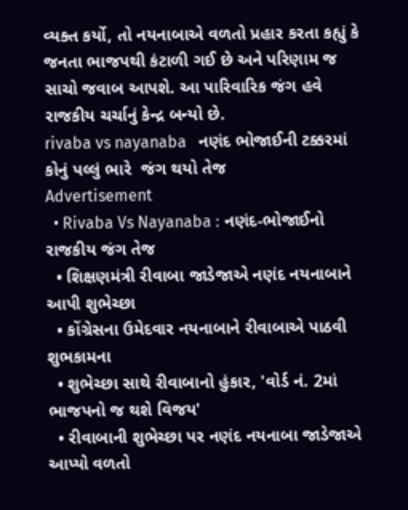વ્યક્ત કર્યો, તો નયનાબાએ વળતો પ્રહાર કરતા કહ્યું કે જનતા ભાજપથી કંટાળી ગઈ છે અને પરિણામ જ સાચો જવાબ આપશે. આ પારિવારિક જંગ હવે રાજકીય ચર્ચાનું કેન્દ્ર બન્યો છે.
rivaba vs nayanaba   નણંદ ભોજાઈની ટક્કરમાં કોનું પલ્લું ભારે  જંગ થયો તેજ
Advertisement
  • Rivaba Vs Nayanaba : નણંદ-ભોજાઈનો રાજકીય જંગ તેજ
  • શિક્ષણમંત્રી રીવાબા જાડેજાએ નણંદ નયનાબાને આપી શુભેચ્છા
  • કોંગ્રેસના ઉમેદવાર નયનાબાને રીવાબાએ પાઠવી શુભકામના
  • શુભેચ્છા સાથે રીવાબાનો હુંકાર, 'વોર્ડ નં. 2માં ભાજપનો જ થશે વિજય'
  • રીવાબાની શુભેચ્છા પર નણંદ નયનાબા જાડેજાએ આપ્યો વળતો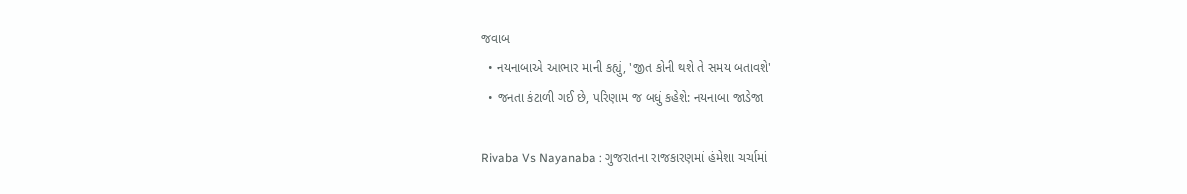જવાબ
  • નયનાબાએ આભાર માની કહ્યું, 'જીત કોની થશે તે સમય બતાવશે'
  • જનતા કંટાળી ગઈ છે, પરિણામ જ બધું કહેશે: નયનાબા જાડેજા

Rivaba Vs Nayanaba : ગુજરાતના રાજકારણમાં હંમેશા ચર્ચામાં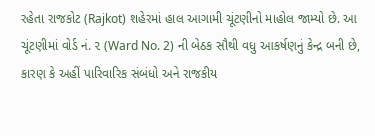રહેતા રાજકોટ (Rajkot) શહેરમાં હાલ આગામી ચૂંટણીનો માહોલ જામ્યો છે. આ ચૂંટણીમાં વોર્ડ નં. ૨ (Ward No. 2) ની બેઠક સૌથી વધુ આકર્ષણનું કેન્દ્ર બની છે, કારણ કે અહીં પારિવારિક સંબંધો અને રાજકીય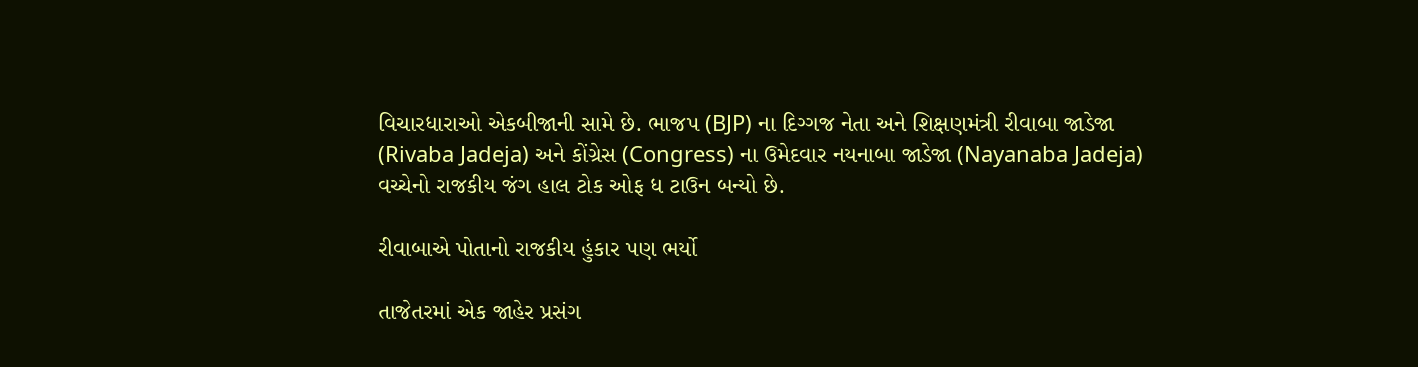વિચારધારાઓ એકબીજાની સામે છે. ભાજપ (BJP) ના દિગ્ગજ નેતા અને શિક્ષણમંત્રી રીવાબા જાડેજા (Rivaba Jadeja) અને કોંગ્રેસ (Congress) ના ઉમેદવાર નયનાબા જાડેજા (Nayanaba Jadeja) વચ્ચેનો રાજકીય જંગ હાલ ટોક ઓફ ધ ટાઉન બન્યો છે.

રીવાબાએ પોતાનો રાજકીય હુંકાર પણ ભર્યો

તાજેતરમાં એક જાહેર પ્રસંગ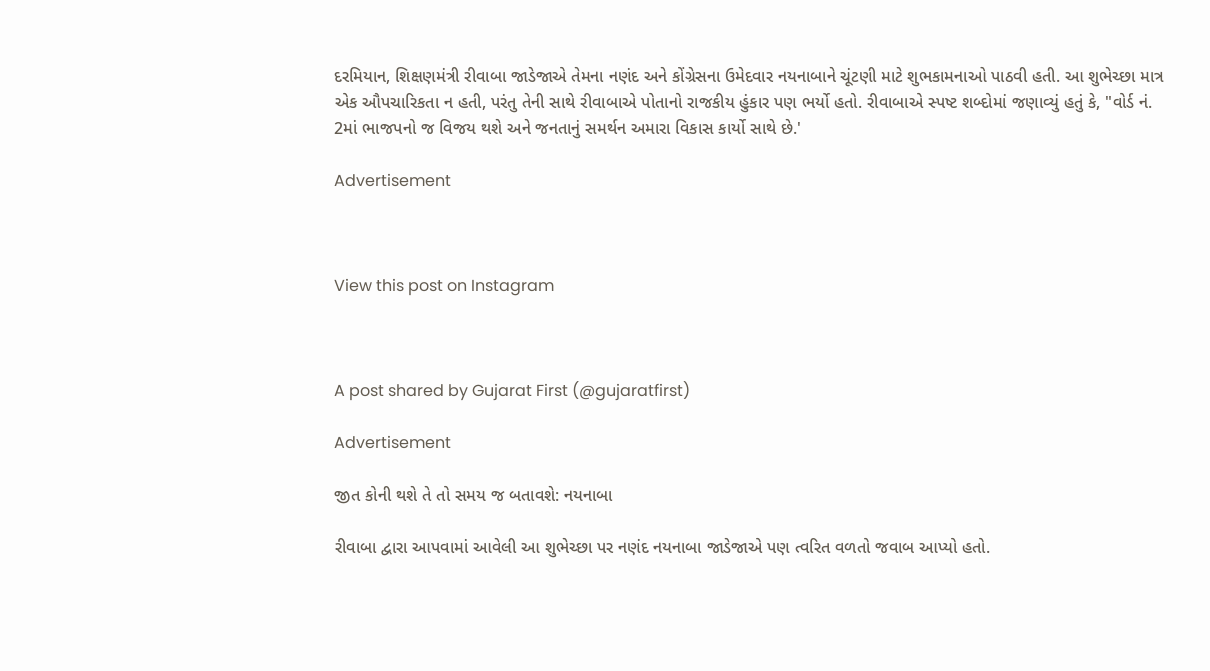દરમિયાન, શિક્ષણમંત્રી રીવાબા જાડેજાએ તેમના નણંદ અને કોંગ્રેસના ઉમેદવાર નયનાબાને ચૂંટણી માટે શુભકામનાઓ પાઠવી હતી. આ શુભેચ્છા માત્ર એક ઔપચારિકતા ન હતી, પરંતુ તેની સાથે રીવાબાએ પોતાનો રાજકીય હુંકાર પણ ભર્યો હતો. રીવાબાએ સ્પષ્ટ શબ્દોમાં જણાવ્યું હતું કે, "વોર્ડ નં. 2માં ભાજપનો જ વિજય થશે અને જનતાનું સમર્થન અમારા વિકાસ કાર્યો સાથે છે.'

Advertisement



View this post on Instagram



A post shared by Gujarat First (@gujaratfirst)

Advertisement

જીત કોની થશે તે તો સમય જ બતાવશે: નયનાબા

રીવાબા દ્વારા આપવામાં આવેલી આ શુભેચ્છા પર નણંદ નયનાબા જાડેજાએ પણ ત્વરિત વળતો જવાબ આપ્યો હતો.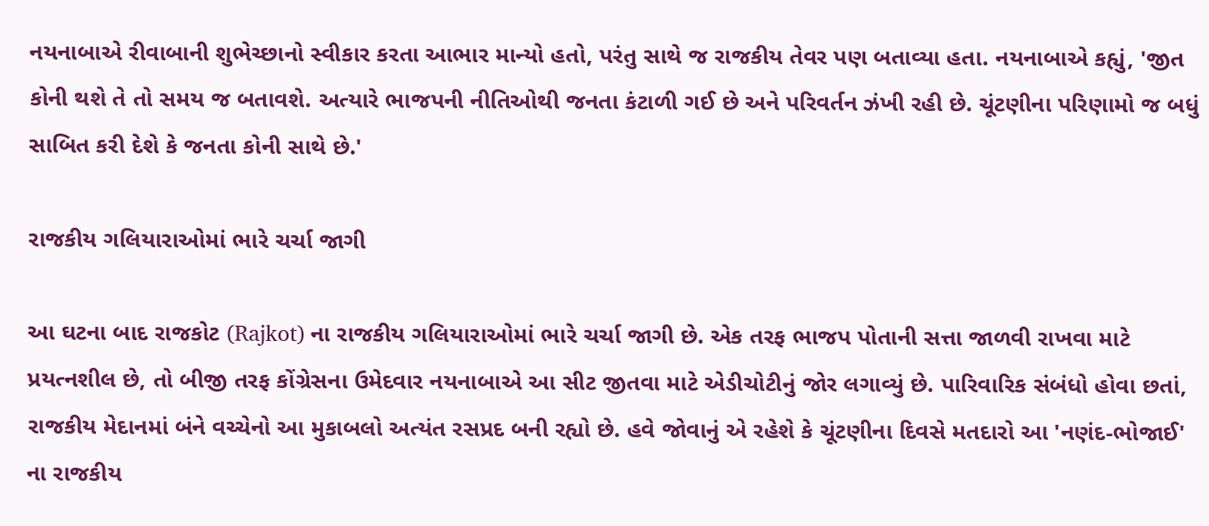નયનાબાએ રીવાબાની શુભેચ્છાનો સ્વીકાર કરતા આભાર માન્યો હતો, પરંતુ સાથે જ રાજકીય તેવર પણ બતાવ્યા હતા. નયનાબાએ કહ્યું, 'જીત કોની થશે તે તો સમય જ બતાવશે. અત્યારે ભાજપની નીતિઓથી જનતા કંટાળી ગઈ છે અને પરિવર્તન ઝંખી રહી છે. ચૂંટણીના પરિણામો જ બધું સાબિત કરી દેશે કે જનતા કોની સાથે છે.'

રાજકીય ગલિયારાઓમાં ભારે ચર્ચા જાગી

આ ઘટના બાદ રાજકોટ (Rajkot) ના રાજકીય ગલિયારાઓમાં ભારે ચર્ચા જાગી છે. એક તરફ ભાજપ પોતાની સત્તા જાળવી રાખવા માટે પ્રયત્નશીલ છે, તો બીજી તરફ કોંગ્રેસના ઉમેદવાર નયનાબાએ આ સીટ જીતવા માટે એડીચોટીનું જોર લગાવ્યું છે. પારિવારિક સંબંધો હોવા છતાં, રાજકીય મેદાનમાં બંને વચ્ચેનો આ મુકાબલો અત્યંત રસપ્રદ બની રહ્યો છે. હવે જોવાનું એ રહેશે કે ચૂંટણીના દિવસે મતદારો આ 'નણંદ-ભોજાઈ' ના રાજકીય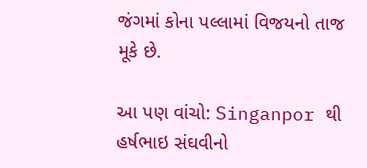જંગમાં કોના પલ્લામાં વિજયનો તાજ મૂકે છે.

આ પણ વાંચો: Singanpor થી હર્ષભાઇ સંઘવીનો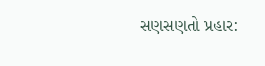સણસણતો પ્રહાર: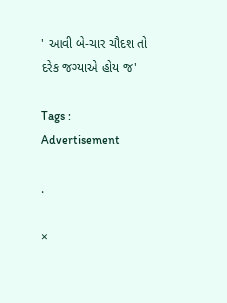' આવી બે-ચાર ચૌદશ તો દરેક જગ્યાએ હોય જ'

Tags :
Advertisement

.

×